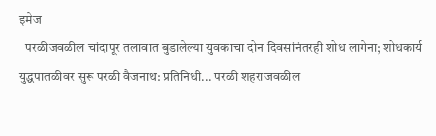इमेज
  परळीजवळील चांदापूर तलावात बुडालेल्या युवकाचा दोन दिवसांनंतरही शोध लागेना; शोधकार्य युद्धपातळीवर सुरू परळी वैजनाथ: प्रतिनिधी... परळी शहराजवळील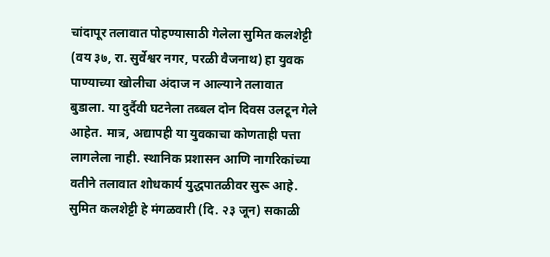चांदापूर तलावात पोहण्यासाठी गेलेला सुमित कलशेट्टी (वय ३७, रा. सुर्वेश्वर नगर, परळी वैजनाथ) हा युवक पाण्याच्या खोलीचा अंदाज न आल्याने तलावात बुडाला. या दुर्दैवी घटनेला तब्बल दोन दिवस उलटून गेले आहेत. मात्र, अद्यापही या युवकाचा कोणताही पत्ता लागलेला नाही. स्थानिक प्रशासन आणि नागरिकांच्या वतीने तलावात शोधकार्य युद्धपातळीवर सुरू आहे.      सुमित कलशेट्टी हे मंगळवारी (दि. २३ जून) सकाळी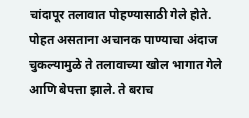चांदापूर तलावात पोहण्यासाठी गेले होते. पोहत असताना अचानक पाण्याचा अंदाज चुकल्यामुळे ते तलावाच्या खोल भागात गेले आणि बेपत्ता झाले. ते बराच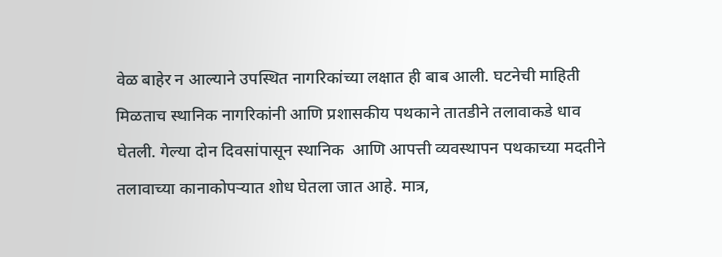वेळ बाहेर न आल्याने उपस्थित नागरिकांच्या लक्षात ही बाब आली. घटनेची माहिती मिळताच स्थानिक नागरिकांनी आणि प्रशासकीय पथकाने तातडीने तलावाकडे धाव घेतली. गेल्या दोन दिवसांपासून स्थानिक  आणि आपत्ती व्यवस्थापन पथकाच्या मदतीने तलावाच्या कानाकोपऱ्यात शोध घेतला जात आहे. मात्र,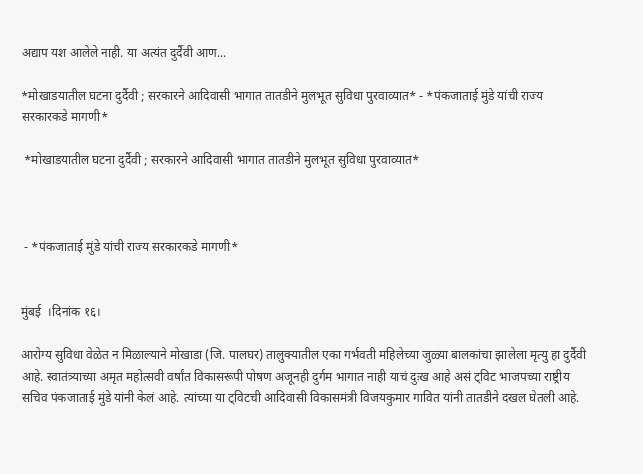अद्याप यश आलेले नाही. या अत्यंत दुर्दैवी आण...

*मोखाडयातील घटना दुर्दैवी ; सरकारने आदिवासी भागात तातडीने मुलभूत सुविधा पुरवाव्यात* - *पंकजाताई मुंडे यांची राज्य सरकारकडे मागणी*

 *मोखाडयातील घटना दुर्दैवी ; सरकारने आदिवासी भागात तातडीने मुलभूत सुविधा पुरवाव्यात*



 - *पंकजाताई मुंडे यांची राज्य सरकारकडे मागणी*


मुंबई  ।दिनांक १६।

आरोग्य सुविधा वेळेत न मिळाल्याने मोखाडा (जि. पालघर) तालुक्यातील एका गर्भवती महिलेच्या जुळ्या बालकांचा झालेला मृत्यु हा दुर्दैवी आहे. स्वातंत्र्याच्या अमृत महोत्सवी वर्षांत विकासरूपी पोषण अजूनही दुर्गम भागात नाही याचं दुःख आहे असं ट्विट भाजपच्या राष्ट्रीय सचिव पंकजाताई मुंडे यांनी केलं आहे. त्यांच्या या ट्विटची आदिवासी विकासमंत्री विजयकुमार गावित यांनी तातडीने दखल घेतली आहे.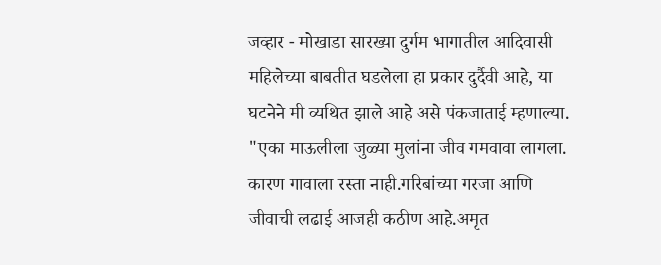जव्हार - मोखाडा सारख्या दुर्गम भागातील आदिवासी महिलेच्या बाबतीत घडलेला हा प्रकार दुर्दैवी आहे, या घटनेने मी व्यथित झाले आहे असे पंकजाताई म्हणाल्या.   "एका माऊलीला जुळ्या मुलांना जीव गमवावा लागला. कारण गावाला रस्ता नाही.गरिबांच्या गरजा आणि जीवाची लढाई आजही कठीण आहे.अमृत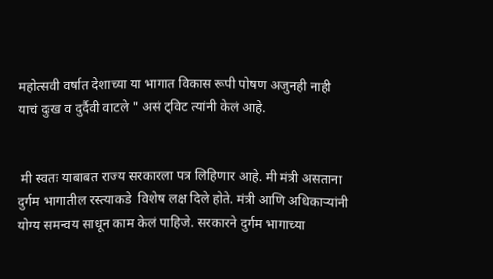महोत्सवी वर्षात देशाच्या या भागात विकास रूपी पोषण अजुनही नाही याचं दुःख व दुर्दैवी वाटले " असं ट्विट त्यांनी केलं आहे.


 मी स्वतः याबाबत राज्य सरकारला पत्र लिहिणार आहे. मी मंत्री असताना दुर्गम भागातील रस्त्याकडे  विशेष लक्ष दिले होते. मंत्री आणि अधिकाऱ्यांनी योग्य समन्वय साधून काम केलं पाहिजे. सरकारने दुर्गम भागाच्या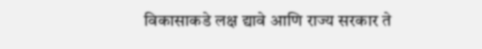विकासाकडे लक्ष द्यावे आणि राज्य सरकार ते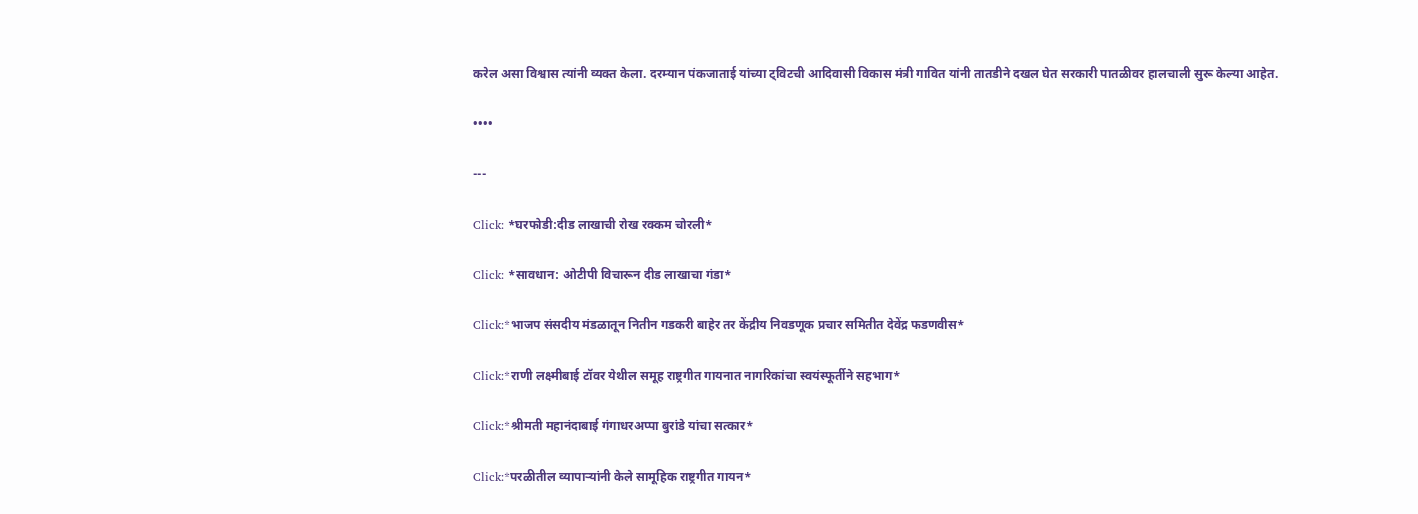करेल असा विश्वास त्यांनी व्यक्त केला. दरम्यान पंकजाताई यांच्या ट्विटची आदिवासी विकास मंत्री गावित यांनी तातडीने दखल घेत सरकारी पातळीवर हालचाली सुरू केल्या आहेत.

••••

---

Click: *घरफोडी:दीड लाखाची रोख रक्कम चोरली*

Click: *सावधान: ओटीपी विचारून दीड लाखाचा गंडा*

Click:*भाजप संसदीय मंडळातून नितीन गडकरी बाहेर तर केंद्रीय निवडणूक प्रचार समितीत देवेंद्र फडणवीस*

Click:*राणी लक्ष्मीबाई टॉवर येथील समूह राष्ट्रगीत गायनात नागरिकांचा स्वयंस्फूर्तीने सहभाग*

Click:*श्रीमती महानंदाबाई गंगाधरअप्पा बुरांडे यांचा सत्कार*

Click:*परळीतील व्यापाऱ्यांनी केले सामूहिक राष्ट्रगीत गायन*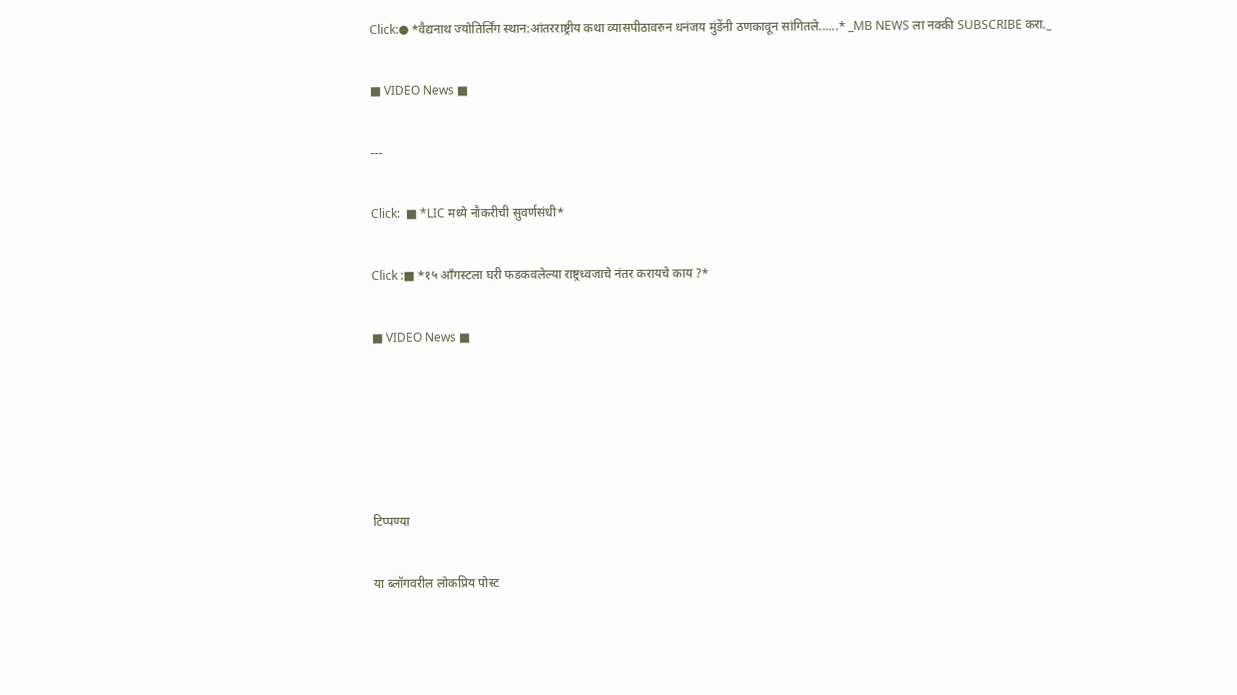Click:● *वैद्यनाथ ज्योतिर्लिंग स्थान:आंतरराष्ट्रीय कथा व्यासपीठावरुन धनंजय मुंडेंनी ठणकावून सांगितले......* _MB NEWS ला नक्की SUBSCRIBE करा._

■ VIDEO News ■

---

Click:  ■ *LIC मध्ये नौकरीची सुवर्णसंधी*

Click :■ *१५ आँगस्टला घरी फडकवलेल्या राष्ट्रध्वजाचे नंतर करायचे काय ?*

■ VIDEO News ■





टिप्पण्या

या ब्लॉगवरील लोकप्रिय पोस्ट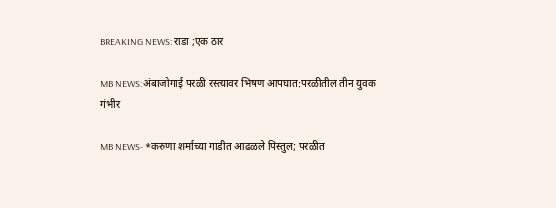BREAKING NEWS: राडा ;एक ठार

MB NEWS:अंबाजोगाई परळी रस्त्यावर भिषण आपघात:परळीतील तीन युवक गंभीर

MB NEWS- *करुणा शर्माच्या गाडीत आढळले पिस्तुल; परळीत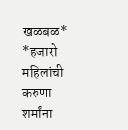खळबळ* *हजारो महिलांची करुणा शर्मांना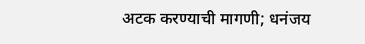अटक करण्याची मागणी; धनंजय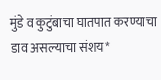मुंडे व कुटुंबाचा घातपात करण्याचा डाव असल्याचा संशय*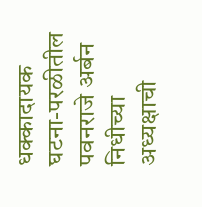धक्कादायक घटना-परळीतील पवनराजे अर्बन निधीच्या अध्यक्षाची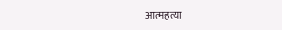आत्महत्या